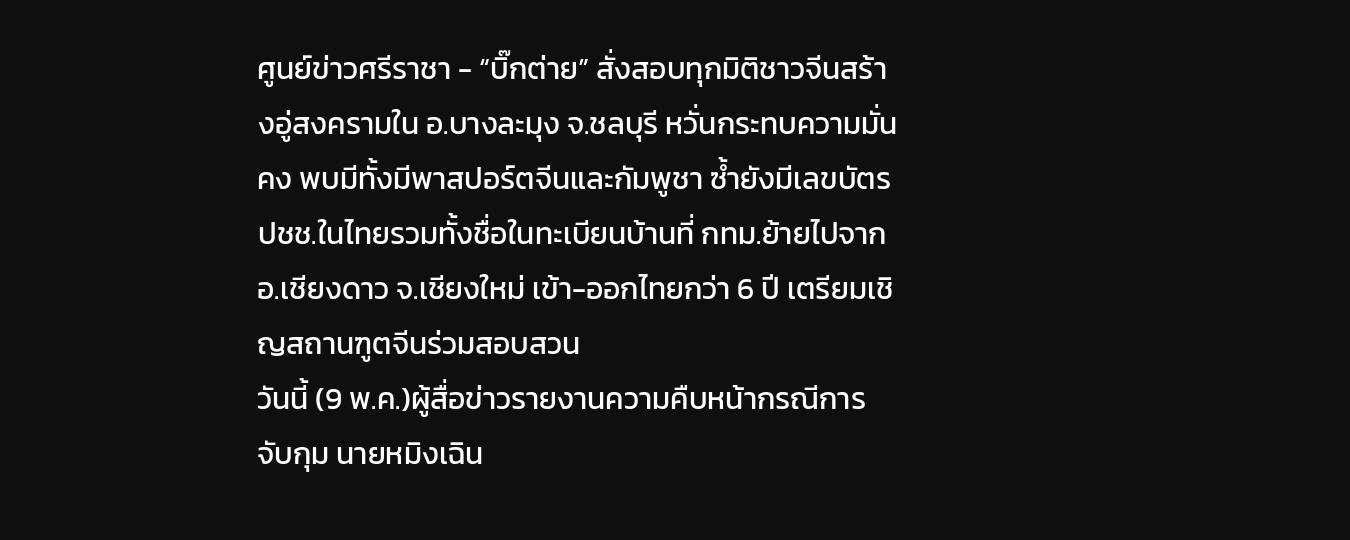ศูนย์ข่าวศรีราชา - “บิ๊กต่าย” สั่งสอบทุกมิติชาวจีนสร้างอู่สงครามใน อ.บางละมุง จ.ชลบุรี หวั่นกระทบความมั่นคง พบมีทั้งมีพาสปอร์ตจีนและกัมพูชา ซ้ำยังมีเลขบัตร ปชช.ในไทยรวมทั้งชื่อในทะเบียนบ้านที่ กทม.ย้ายไปจาก อ.เชียงดาว จ.เชียงใหม่ เข้า-ออกไทยกว่า 6 ปี เตรียมเชิญสถานฑูตจีนร่วมสอบสวน
วันนี้ (9 พ.ค.)ผู้สื่อข่าวรายงานความคืบหน้ากรณีการจับกุม นายหมิงเฉิน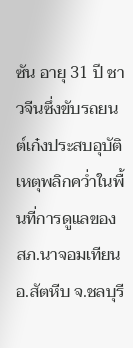ซัน อายุ 31 ปี ชาวจีนซึ่งขับรถยนต์เก๋งประสบอุบัติเหตุพลิกคว่ำในพื้นที่การดูแลของ สภ.นาจอมเทียน อ.สัตหีบ จ.ชลบุรี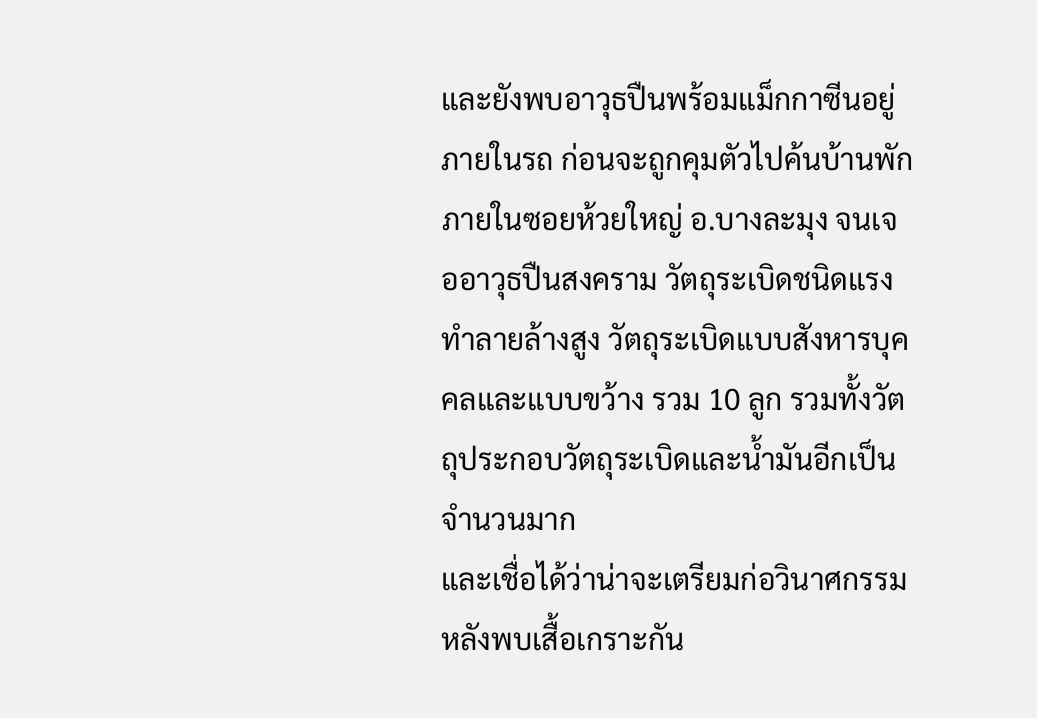และยังพบอาวุธปืนพร้อมแม็กกาซีนอยู่ภายในรถ ก่อนจะถูกคุมตัวไปค้นบ้านพักภายในซอยห้วยใหญ่ อ.บางละมุง จนเจออาวุธปืนสงคราม วัตถุระเบิดชนิดแรงทำลายล้างสูง วัตถุระเบิดแบบสังหารบุคคลและแบบขว้าง รวม 10 ลูก รวมทั้งวัตถุประกอบวัตถุระเบิดและน้ำมันอีกเป็นจำนวนมาก
และเชื่อได้ว่าน่าจะเตรียมก่อวินาศกรรม หลังพบเสื้อเกราะกัน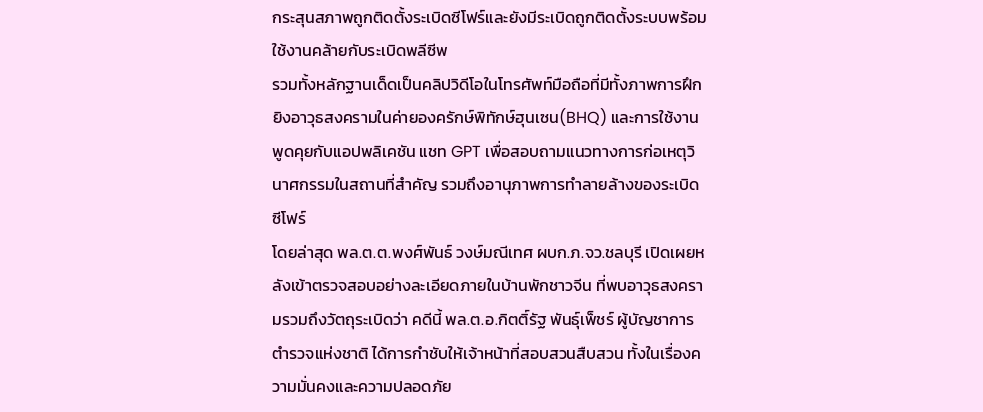กระสุนสภาพถูกติดตั้งระเบิดซีโฟร์และยังมีระเบิดถูกติดตั้งระบบพร้อมใช้งานคล้ายกับระเบิดพลีซีพ
รวมทั้งหลักฐานเด็ดเป็นคลิปวิดีโอในโทรศัพท์มือถือที่มีทั้งภาพการฝึกยิงอาวุธสงครามในค่ายองครักษ์พิทักษ์ฮุนเซน(BHQ) และการใช้งานพูดคุยกับแอปพลิเคชัน แชท GPT เพื่อสอบถามแนวทางการก่อเหตุวินาศกรรมในสถานที่สำคัญ รวมถึงอานุภาพการทำลายล้างของระเบิดซีโฟร์
โดยล่าสุด พล.ต.ต.พงศ์พันธ์ วงษ์มณีเทศ ผบก.ภ.จว.ชลบุรี เปิดเผยหลังเข้าตรวจสอบอย่างละเอียดภายในบ้านพักชาวจีน ที่พบอาวุธสงครามรวมถึงวัตถุระเบิดว่า คดีนี้ พล.ต.อ.กิตติ์รัฐ พันธุ์เพ็ชร์ ผู้บัญชาการตำรวจแห่งชาติ ได้การกำชับให้เจ้าหน้าที่สอบสวนสืบสวน ทั้งในเรื่องความมั่นคงและความปลอดภัย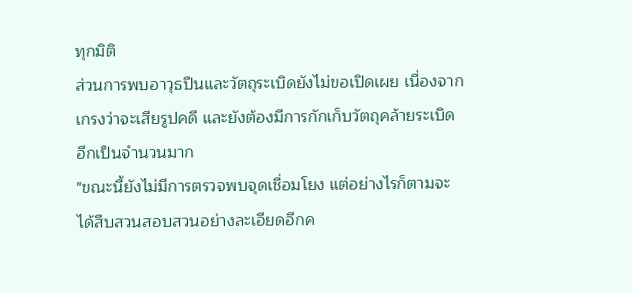ทุกมิติ
ส่วนการพบอาวุธปืนและวัตถุระเบิดยังไม่ขอเปิดเผย เนื่องจากเกรงว่าจะเสียรูปคดี และยังต้องมีการกักเก็บวัตถุคล้ายระเบิดอีกเป็นจำนวนมาก
"ขณะนี้ยังไม่มีการตรวจพบจุดเชื่อมโยง แต่อย่างไรก็ตามจะได้สืบสวนสอบสวนอย่างละเอียดอีกค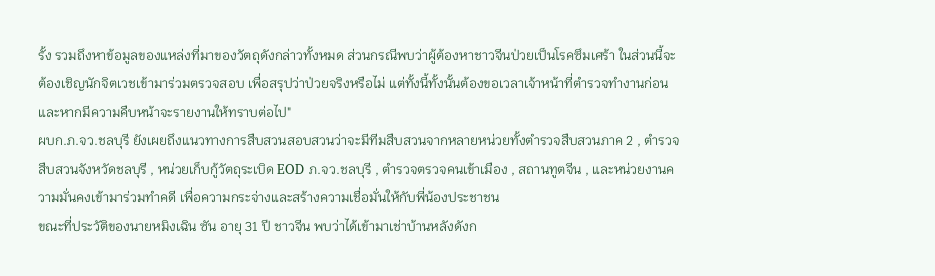รั้ง รวมถึงหาข้อมูลของแหล่งที่มาของวัตถุดังกล่าวทั้งหมด ส่วนกรณีพบว่าผู้ต้องหาชาวจีนป่วยเป็นโรคซึมเศร้า ในส่วนนี้จะต้องเชิญนักจิตเวชเข้ามาร่วมตรวจสอบ เพื่อสรุปว่าป่วยจริงหรือไม่ แต่ทั้งนี้ทั้งนั้นต้องขอเวลาเจ้าหน้าที่ตำรวจทำงานก่อน และหากมีความคืบหน้าจะรายงานให้ทราบต่อไป"
ผบก.ภ.จว.ชลบุรี ยังเผยถึงแนวทางการสืบสวนสอบสวนว่าจะมีทีมสืบสวนจากหลายหน่วยทั้งตำรวจสืบสวนภาค 2 , ตำรวจสืบสวนจังหวัดชลบุรี , หน่วยเก็บกู้วัตถุระเบิด EOD ภ.จว.ชลบุรี , ตำรวจตรวจคนเข้าเมือง , สถานทูตจีน , และหน่วยงานความมั่นคงเข้ามาร่วมทำคดี เพื่อความกระจ่างและสร้างความเชื่อมั่นให้กับพี่น้องประชาชน
ขณะที่ประวัติของนายหมิงเฉิน ซัน อายุ 31 ปี ชาวจีน พบว่าได้เข้ามาเช่าบ้านหลังดังก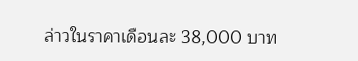ล่าวในราคาเดือนละ 38,000 บาท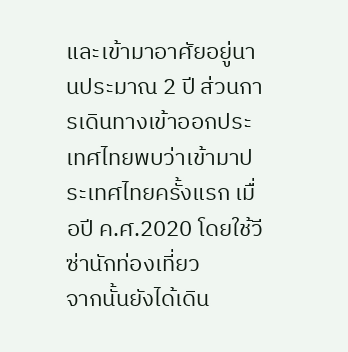และเข้ามาอาศัยอยู่นานประมาณ 2 ปี ส่วนการเดินทางเข้าออกประเทศไทยพบว่าเข้ามาประเทศไทยครั้งแรก เมื่อปี ค.ศ.2020 โดยใช้วีซ่านักท่องเที่ยว
จากนั้นยังได้เดิน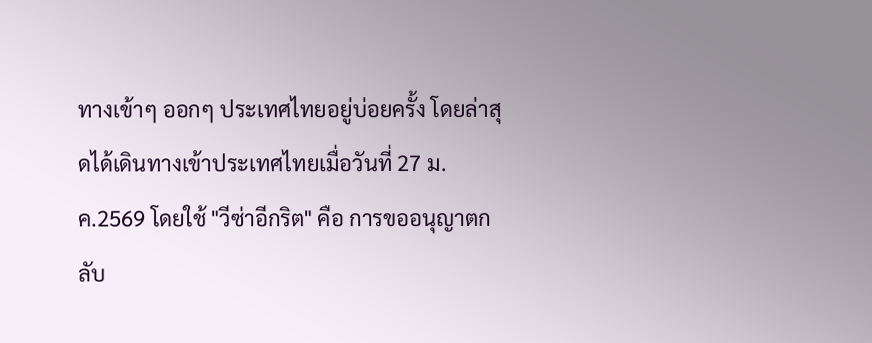ทางเข้าๆ ออกๆ ประเทศไทยอยู่บ่อยครั้ง โดยล่าสุดได้เดินทางเข้าประเทศไทยเมื่อวันที่ 27 ม.ค.2569 โดยใช้ "วีซ่าอีกริต" คือ การขออนุญาตกลับ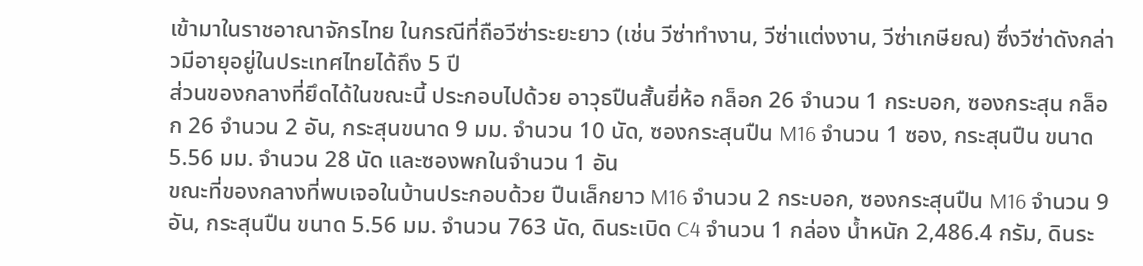เข้ามาในราชอาณาจักรไทย ในกรณีที่ถือวีซ่าระยะยาว (เช่น วีซ่าทำงาน, วีซ่าแต่งงาน, วีซ่าเกษียณ) ซึ่งวีซ่าดังกล่าวมีอายุอยู่ในประเทศไทยได้ถึง 5 ปี
ส่วนของกลางที่ยึดได้ในขณะนี้ ประกอบไปด้วย อาวุธปืนสั้นยี่ห้อ กล็อก 26 จำนวน 1 กระบอก, ซองกระสุน กล็อก 26 จำนวน 2 อัน, กระสุนขนาด 9 มม. จำนวน 10 นัด, ซองกระสุนปืน M16 จำนวน 1 ซอง, กระสุนปืน ขนาด 5.56 มม. จำนวน 28 นัด และซองพกในจำนวน 1 อัน
ขณะที่ของกลางที่พบเจอในบ้านประกอบด้วย ปืนเล็กยาว M16 จำนวน 2 กระบอก, ซองกระสุนปืน M16 จำนวน 9 อัน, กระสุนปืน ขนาด 5.56 มม. จำนวน 763 นัด, ดินระเบิด C4 จำนวน 1 กล่อง น้ำหนัก 2,486.4 กรัม, ดินระ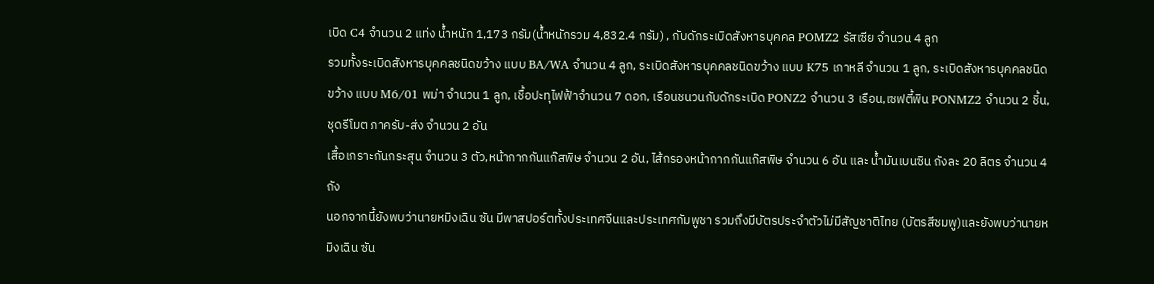เบิด C4 จำนวน 2 แท่ง น้ำหนัก 1,173 กรัม(น้ำหนักรวม 4,832.4 กรัม) , กับดักระเบิดสังหารบุคคล POMZ2 รัสเซีย จำนวน 4 ลูก
รวมทั้งระเบิดสังหารบุคคลชนิดขว้าง แบบ BA/WA จำนวน 4 ลูก, ระเบิดสังหารบุคคลชนิดขว้าง แบบ K75 เกาหลี จำนวน 1 ลูก, ระเบิดสังหารบุคคลชนิดขว้าง แบบ M6/01 พม่า จำนวน 1 ลูก, เชื้อปะทุไฟฟ้าจำนวน 7 ดอก, เรือนชนวนกับดักระเบิด PONZ2 จำนวน 3 เรือน,เซฟตี้พิน PONMZ2 จำนวน 2 ชิ้น, ชุดรีโมต ภาครับ-ส่ง จำนวน 2 อัน
เสื้อเกราะกันกระสุน จำนวน 3 ตัว,หน้ากากกันแก๊สพิษ จำนวน 2 อัน, ไส้กรองหน้ากากกันแก๊สพิษ จำนวน 6 อัน และ น้ำมันเบนซิน ถังละ 20 ลิตร จำนวน 4 ถัง
นอกจากนี้ยังพบว่านายหมิงเฉิน ซัน มีพาสปอร์ตทั้งประเทศจีนและประเทศกัมพูชา รวมถึงมีบัตรประจำตัวไม่มีสัญชาติไทย (บัตรสีชมพู)และยังพบว่านายหมิงเฉิน ซัน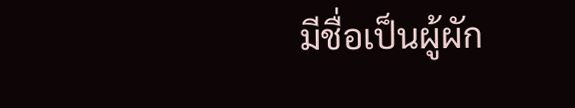มีชื่อเป็นผู้ผัก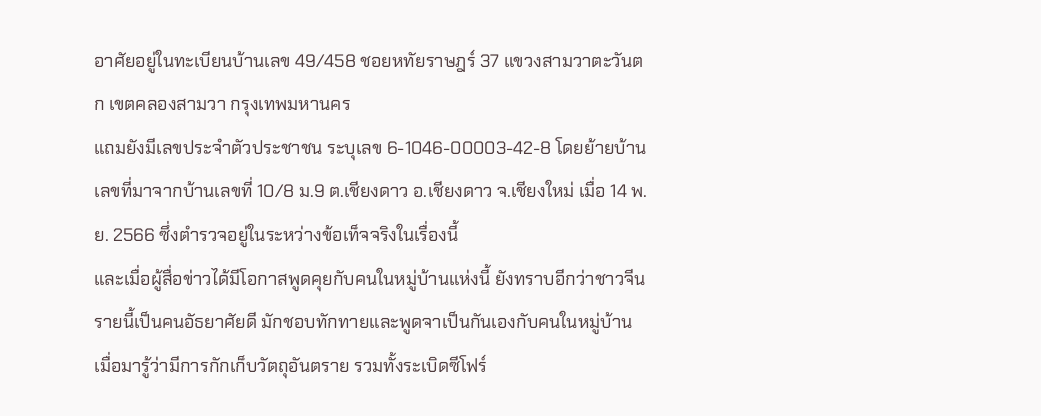อาศัยอยู่ในทะเบียนบ้านเลข 49/458 ชอยหทัยราษฎร์ 37 แขวงสามวาตะวันตก เขตคลองสามวา กรุงเทพมหานคร
แถมยังมีเลขประจำตัวประชาชน ระบุเลข 6-1046-00003-42-8 โดยย้ายบ้านเลขที่มาจากบ้านเลขที่ 10/8 ม.9 ต.เชียงดาว อ.เชียงดาว จ.เชียงใหม่ เมื่อ 14 พ.ย. 2566 ซึ่งตำรวจอยู่ในระหว่างข้อเท็จจริงในเรื่องนี้
และเมื่อผู้สื่อข่าวได้มีโอกาสพูดคุยกับคนในหมู่บ้านแห่งนี้ ยังทราบอีกว่าชาวจีนรายนี้เป็นคนอัธยาศัยดี มักชอบทักทายและพูดจาเป็นกันเองกับคนในหมู่บ้าน เมื่อมารู้ว่ามีการกักเก็บวัตถุอันตราย รวมทั้งระเบิดซีโฟร์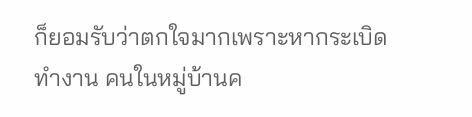ก็ยอมรับว่าตกใจมากเพราะหากระเบิดทำงาน คนในหมู่บ้านค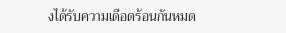งได้รับความเดือดร้อนกันหมด